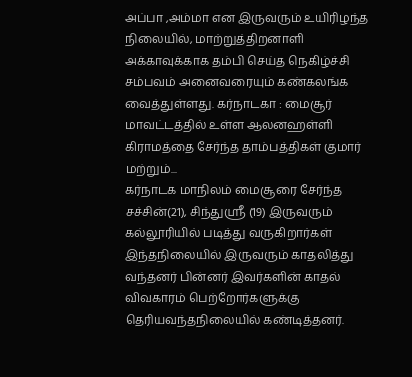அப்பா ,அம்மா என இருவரும் உயிரிழந்த நிலையில், மாற்றுத்திறனாளி அக்காவுக்காக தம்பி செய்த நெகிழ்ச்சி சம்பவம் அனைவரையும் கண்கலங்க வைத்துள்ளது. கர்நாடகா : மைசூர் மாவட்டத்தில் உள்ள ஆலனஹள்ளி கிராமத்தை சேர்ந்த தாம்பத்திகள் குமார் மற்றும்...
கர்நாடக மாநிலம் மைசூரை சேர்ந்த சச்சின்(21), சிந்துஸ்ரீ (19) இருவரும் கல்லூரியில் படித்து வருகிறார்கள் இந்தநிலையில் இருவரும் காதலித்து வந்தனர் பின்னர் இவர்களின் காதல் விவகாரம் பெற்றோர்களுக்கு தெரியவந்தநிலையில் கண்டித்தனர்.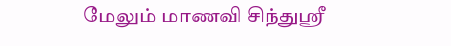மேலும் மாணவி சிந்துஸ்ரீ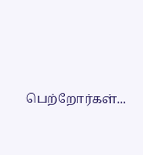பெற்றோர்கள்...